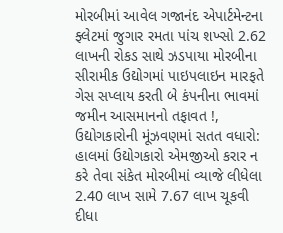મોરબીમાં આવેલ ગજાનંદ એપાર્ટમેન્ટના ફ્લેટમાં જુગાર રમતા પાંચ શખ્સો 2.62 લાખની રોકડ સાથે ઝડપાયા મોરબીના સીરામીક ઉદ્યોગમાં પાઇપલાઇન મારફતે ગેસ સપ્લાય કરતી બે કંપનીના ભાવમાં જમીન આસમાનનો તફાવત !, ઉદ્યોગકારોની મૂંઝવણમાં સતત વધારો: હાલમાં ઉદ્યોગકારો એમજીઓ કરાર ન કરે તેવા સંકેત મોરબીમાં વ્યાજે લીધેલા 2.40 લાખ સામે 7.67 લાખ ચૂકવી દીધા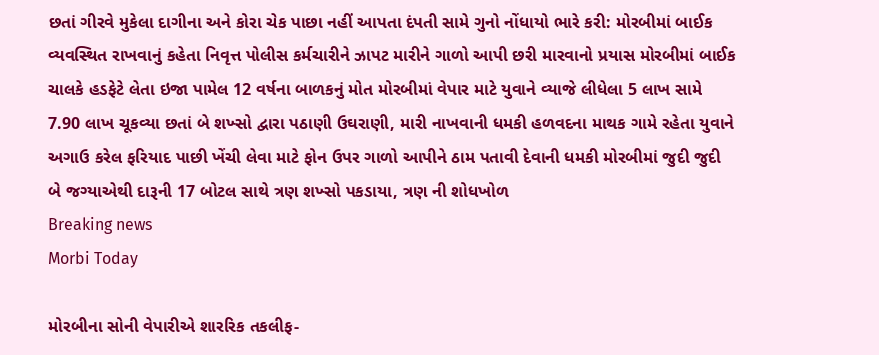છતાં ગીરવે મુકેલા દાગીના અને કોરા ચેક પાછા નહીં આપતા દંપતી સામે ગુનો નોંધાયો ભારે કરી: મોરબીમાં બાઈક વ્યવસ્થિત રાખવાનું કહેતા નિવૃત્ત પોલીસ કર્મચારીને ઝાપટ મારીને ગાળો આપી છરી મારવાનો પ્રયાસ મોરબીમાં બાઈક ચાલકે હડફેટે લેતા ઇજા પામેલ 12 વર્ષના બાળકનું મોત મોરબીમાં વેપાર માટે યુવાને વ્યાજે લીધેલા 5 લાખ સામે 7.90 લાખ ચૂકવ્યા છતાં બે શખ્સો દ્વારા પઠાણી ઉઘરાણી, મારી નાખવાની ધમકી હળવદના માથક ગામે રહેતા યુવાને અગાઉ કરેલ ફરિયાદ પાછી ખેંચી લેવા માટે ફોન ઉપર ગાળો આપીને ઠામ પતાવી દેવાની ધમકી મોરબીમાં જુદી જુદી બે જગ્યાએથી દારૂની 17 બોટલ સાથે ત્રણ શખ્સો પકડાયા, ત્રણ ની શોધખોળ
Breaking news
Morbi Today

મોરબીના સોની વેપારીએ શારરિક તકલીફ-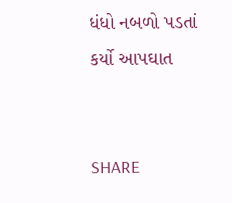ધંધો નબળો પડતાં કર્યો આપઘાત


SHARE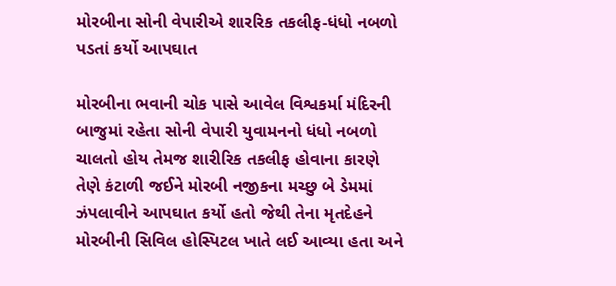મોરબીના સોની વેપારીએ શારરિક તકલીફ-ધંધો નબળો પડતાં કર્યો આપઘાત

મોરબીના ભવાની ચોક પાસે આવેલ વિશ્વકર્મા મંદિરની બાજુમાં રહેતા સોની વેપારી યુવામનનો ધંધો નબળો ચાલતો હોય તેમજ શારીરિક તકલીફ હોવાના કારણે તેણે કંટાળી જઈને મોરબી નજીકના મચ્છુ બે ડેમમાં ઝંપલાવીને આપઘાત કર્યો હતો જેથી તેના મૃતદેહને મોરબીની સિવિલ હોસ્પિટલ ખાતે લઈ આવ્યા હતા અને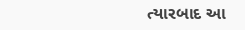ત્યારબાદ આ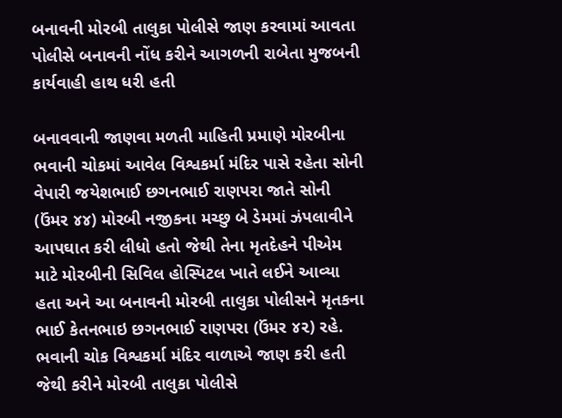બનાવની મોરબી તાલુકા પોલીસે જાણ કરવામાં આવતા પોલીસે બનાવની નોંધ કરીને આગળની રાબેતા મુજબની કાર્યવાહી હાથ ધરી હતી

બનાવવાની જાણવા મળતી માહિતી પ્રમાણે મોરબીના ભવાની ચોકમાં આવેલ વિશ્વકર્મા મંદિર પાસે રહેતા સોની વેપારી જયેશભાઈ છગનભાઈ રાણપરા જાતે સોની (ઉંમર ૪૪) મોરબી નજીકના મચ્છુ બે ડેમમાં ઝંપલાવીને આપઘાત કરી લીધો હતો જેથી તેના મૃતદેહને પીએમ માટે મોરબીની સિવિલ હોસ્પિટલ ખાતે લઈને આવ્યા હતા અને આ બનાવની મોરબી તાલુકા પોલીસને મૃતકના ભાઈ કેતનભાઇ છગનભાઈ રાણપરા (ઉંમર ૪૨) રહે. ભવાની ચોક વિશ્વકર્મા મંદિર વાળાએ જાણ કરી હતી જેથી કરીને મોરબી તાલુકા પોલીસે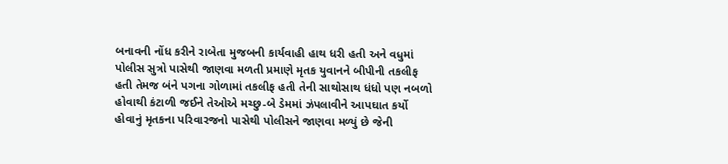બનાવની નોંધ કરીને રાબેતા મુજબની કાર્યવાહી હાથ ધરી હતી અને વધુમાં પોલીસ સુત્રો પાસેથી જાણવા મળતી પ્રમાણે મૃતક યુવાનને બીપીની તકલીફ હતી તેમજ બંને પગના ગોળામાં તકલીફ હતી તેની સાથોસાથ ધંધો પણ નબળો હોવાથી કંટાળી જઈને તેઓએ મચ્છુ-બે ડેમમાં ઝંપલાવીને આપઘાત કર્યો હોવાનું મૃતકના પરિવારજનો પાસેથી પોલીસને જાણવા મળ્યું છે જેની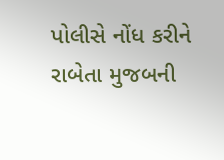પોલીસે નોંધ કરીને રાબેતા મુજબની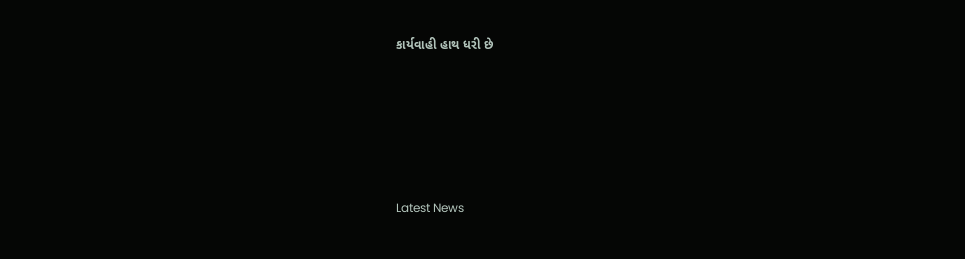કાર્યવાહી હાથ ધરી છે






Latest News